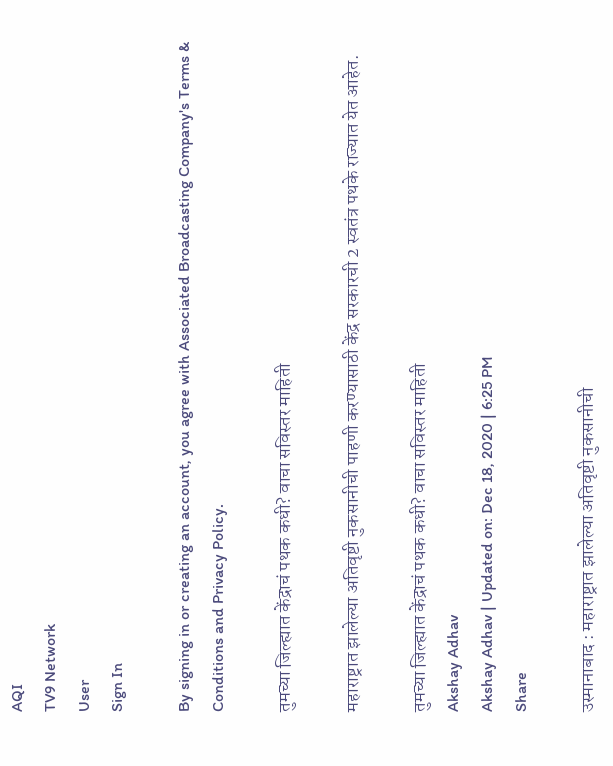AQI
TV9 Network
User
Sign In

By signing in or creating an account, you agree with Associated Broadcasting Company's Terms & Conditions and Privacy Policy.

तुमच्या जिल्ह्यात केंद्राचं पथक कधी? वाचा सविस्तर माहिती

महाराष्ट्रात झालेल्या अतिवृष्टी नुकसानीची पाहणी करण्यासाठी केंद्र सरकारची 2 स्वतंत्र पथके राज्यात येत आहेत.

तुमच्या जिल्ह्यात केंद्राचं पथक कधी? वाचा सविस्तर माहिती
Akshay Adhav
Akshay Adhav | Updated on: Dec 18, 2020 | 6:25 PM
Share

उस्मानाबाद : महाराष्ट्रात झालेल्या अतिवृष्टी नुकसानीची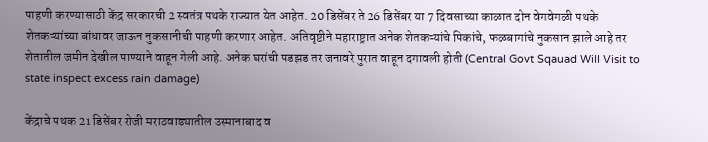पाहणी करण्यासाठी केंद्र सरकारची 2 स्वतंत्र पथके राज्यात येत आहेत. 20 डिसेंबर ते 26 डिसेंबर या 7 दिवसाच्या काळात दोन वेगवेगळी पथके शेतकऱ्यांच्या बांधावर जाऊन नुकसानीची पाहणी करणार आहेत. अतिवृष्टीने महाराष्ट्रात अनेक शेतकऱ्यांचे पिकांचे, फळबागांचे नुकसान झाले आहे तर शेतातील जमीन देखील पाण्याने वाहून गेली आहे. अनेक घरांची पडझड तर जनावरे पुरात वाहून दगावली होती (Central Govt Sqauad Will Visit to state inspect excess rain damage)

केंद्राचे पथक 21 डिसेंबर रोजी मराठवाड्यातील उस्मानाबाद व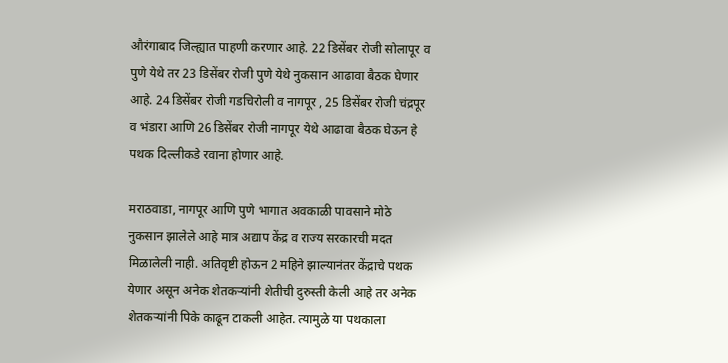औरंगाबाद जिल्ह्यात पाहणी करणार आहे. 22 डिसेंबर रोजी सोलापूर व पुणे येथे तर 23 डिसेंबर रोजी पुणे येथे नुकसान आढावा बैठक घेणार आहे. 24 डिसेंबर रोजी गडचिरोली व नागपूर , 25 डिसेंबर रोजी चंद्रपूर व भंडारा आणि 26 डिसेंबर रोजी नागपूर येथे आढावा बैठक घेऊन हे पथक दिल्लीकडे रवाना होणार आहे.

मराठवाडा, नागपूर आणि पुणे भागात अवकाळी पावसाने मोठे नुकसान झालेले आहे मात्र अद्याप केंद्र व राज्य सरकारची मदत मिळालेली नाही. अतिवृष्टी होऊन 2 महिने झाल्यानंतर केंद्राचे पथक येणार असून अनेक शेतकऱ्यांनी शेतीची दुरुस्ती केली आहे तर अनेक शेतकऱ्यांनी पिके काढून टाकली आहेत. त्यामुळे या पथकाला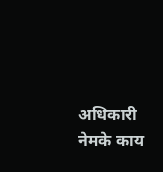अधिकारी नेमके काय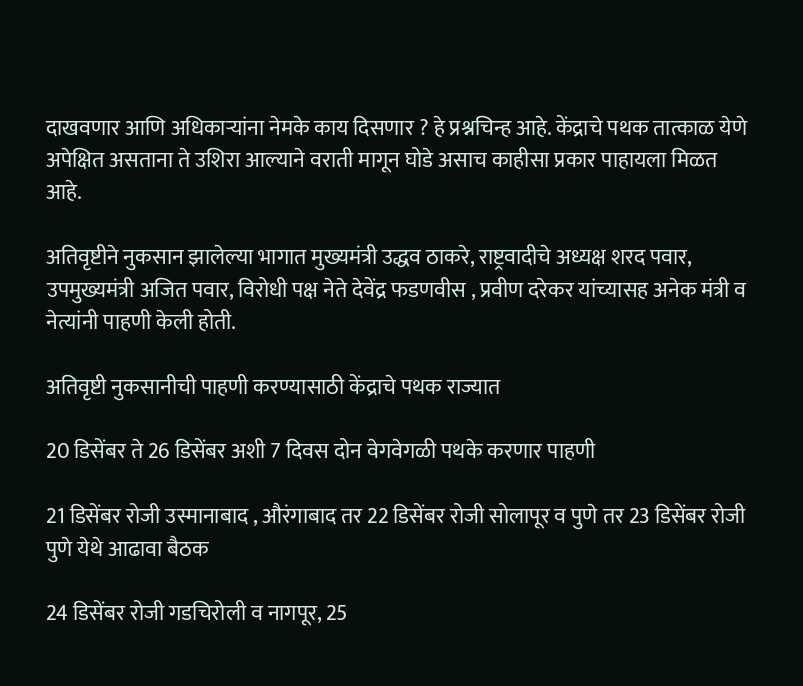दाखवणार आणि अधिकाऱ्यांना नेमके काय दिसणार ? हे प्रश्नचिन्ह आहे. केंद्राचे पथक तात्काळ येणे अपेक्षित असताना ते उशिरा आल्याने वराती मागून घोडे असाच काहीसा प्रकार पाहायला मिळत आहे.

अतिवृष्टीने नुकसान झालेल्या भागात मुख्यमंत्री उद्धव ठाकरे, राष्ट्रवादीचे अध्यक्ष शरद पवार, उपमुख्यमंत्री अजित पवार, विरोधी पक्ष नेते देवेंद्र फडणवीस , प्रवीण दरेकर यांच्यासह अनेक मंत्री व नेत्यांनी पाहणी केली होती.

अतिवृष्टी नुकसानीची पाहणी करण्यासाठी केंद्राचे पथक राज्यात

20 डिसेंबर ते 26 डिसेंबर अशी 7 दिवस दोन वेगवेगळी पथके करणार पाहणी

21 डिसेंबर रोजी उस्मानाबाद , औरंगाबाद तर 22 डिसेंबर रोजी सोलापूर व पुणे तर 23 डिसेंबर रोजी पुणे येथे आढावा बैठक

24 डिसेंबर रोजी गडचिरोली व नागपूर, 25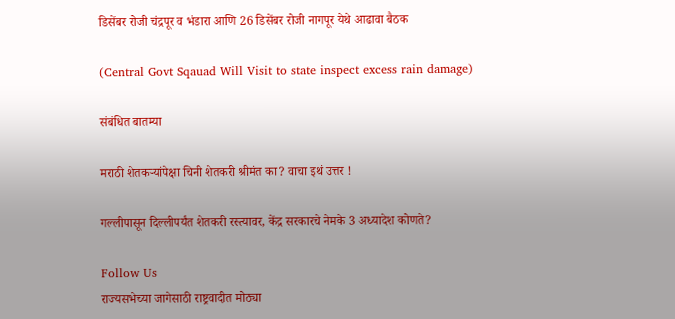डिसेंबर रोजी चंद्रपूर व भंडारा आणि 26 डिसेंबर रोजी नागपूर येथे आढावा बैठक

(Central Govt Sqauad Will Visit to state inspect excess rain damage)

संबंधित बातम्या

मराठी शेतकऱ्यांपेक्षा चिनी शेतकरी श्रीमंत का? वाचा इथं उत्तर !

गल्लीपासून दिल्लीपर्यंत शेतकरी रस्त्यावर, केंद्र सरकारचे नेमके 3 अध्यादेश कोणते?

Follow Us
राज्यसभेच्या जागेसाठी राष्ट्रवादीत मोठ्या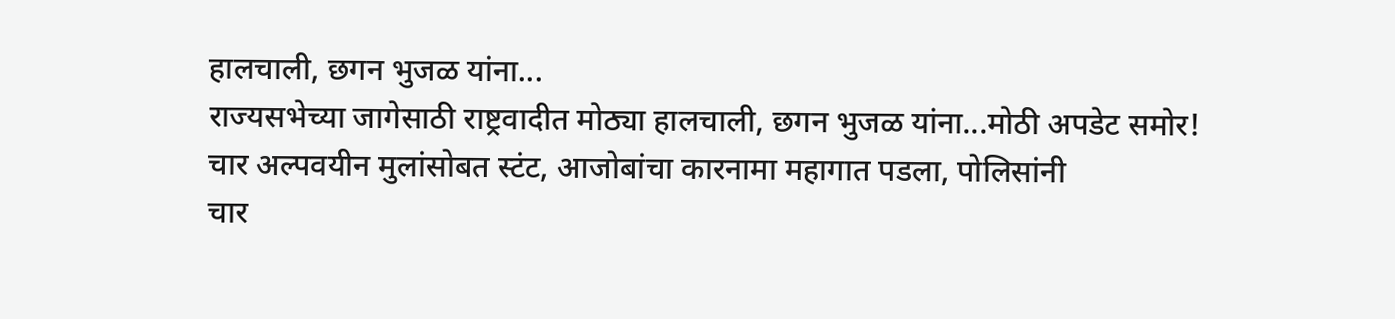हालचाली, छगन भुजळ यांना...
राज्यसभेच्या जागेसाठी राष्ट्रवादीत मोठ्या हालचाली, छगन भुजळ यांना...मोठी अपडेट समोर!
चार अल्पवयीन मुलांसोबत स्टंट, आजोबांचा कारनामा महागात पडला, पोलिसांनी
चार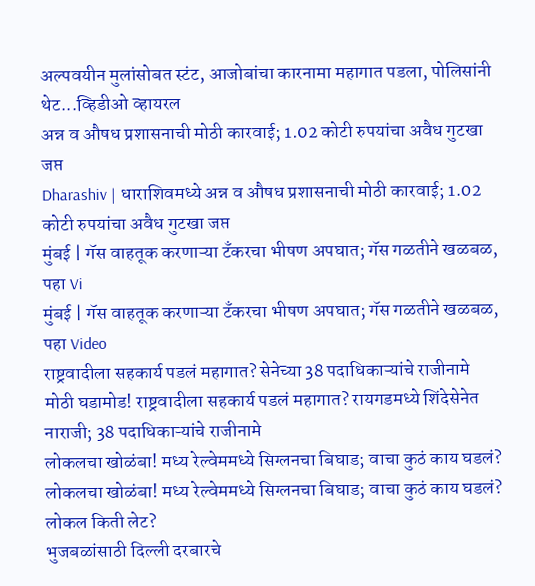अल्पवयीन मुलांसोबत स्टंट, आजोबांचा कारनामा महागात पडला, पोलिसांनी थेट...व्हिडीओ व्हायरल
अन्न व औषध प्रशासनाची मोठी कारवाई; 1.02 कोटी रुपयांचा अवैध गुटखा जप्त
Dharashiv | धाराशिवमध्ये अन्न व औषध प्रशासनाची मोठी कारवाई; 1.02 कोटी रुपयांचा अवैध गुटखा जप्त
मुंबई | गॅस वाहतूक करणाऱ्या टँकरचा भीषण अपघात; गॅस गळतीने खळबळ, पहा Vi
मुंबई | गॅस वाहतूक करणाऱ्या टँकरचा भीषण अपघात; गॅस गळतीने खळबळ, पहा Video
राष्ट्रवादीला सहकार्य पडलं महागात? सेनेच्या 38 पदाधिकाऱ्यांचे राजीनामे
मोठी घडामोड! राष्ट्रवादीला सहकार्य पडलं महागात? रायगडमध्ये शिंदेसेनेत नाराजी; 38 पदाधिकाऱ्यांचे राजीनामे
लोकलचा खोळंबा! मध्य रेल्वेममध्ये सिग्लनचा बिघाड; वाचा कुठं काय घडलं?
लोकलचा खोळंबा! मध्य रेल्वेममध्ये सिग्लनचा बिघाड; वाचा कुठं काय घडलं? लोकल किती लेट?
भुजबळांसाठी दिल्ली दरबारचे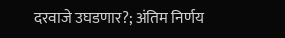दरवाजे उघडणार?; अंतिम निर्णय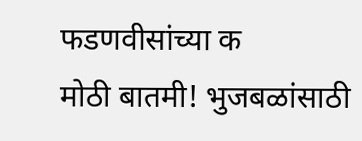फडणवीसांच्या क
मोठी बातमी! भुजबळांसाठी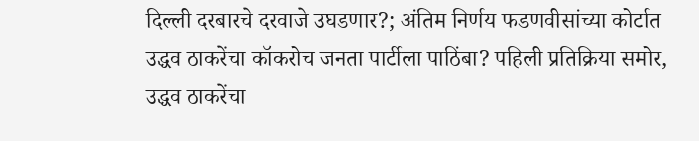दिल्ली दरबारचे दरवाजे उघडणार?; अंतिम निर्णय फडणवीसांच्या कोर्टात
उद्धव ठाकरेंचा कॉकरोच जनता पार्टीला पाठिंबा? पहिली प्रतिक्रिया समोर,
उद्धव ठाकरेंचा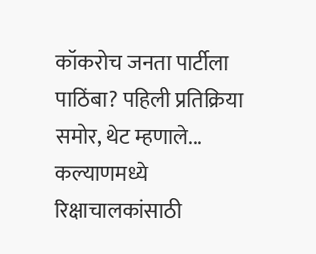कॉकरोच जनता पार्टीला पाठिंबा? पहिली प्रतिक्रिया समोर, थेट म्हणाले...
कल्याणमध्ये रिक्षाचालकांसाठी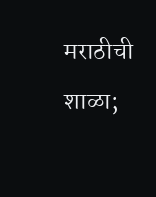मराठीची शाळा;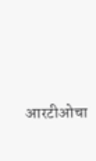आरटीओचा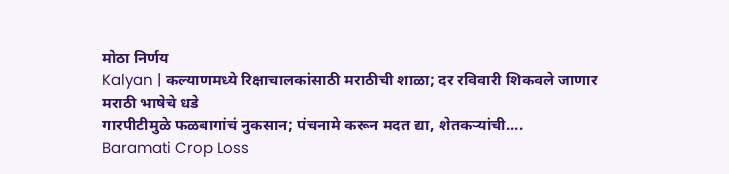मोठा निर्णय
Kalyan | कल्याणमध्ये रिक्षाचालकांसाठी मराठीची शाळा; दर रविवारी शिकवले जाणार मराठी भाषेचे धडे
गारपीटीमुळे फळबागांचं नुकसान; पंचनामे करून मदत द्या, शेतकऱ्यांची....
Baramati Crop Loss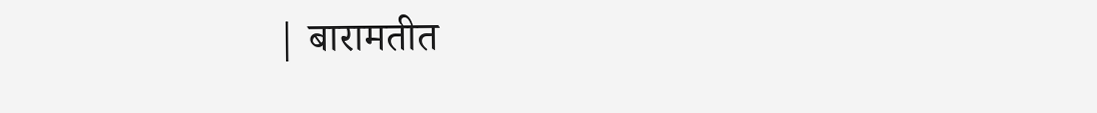| बारामतीत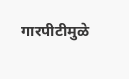गारपीटीमुळे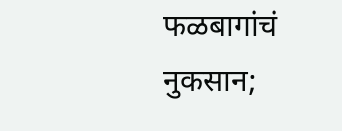फळबागांचं नुकसान;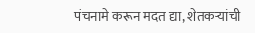पंचनामे करून मदत द्या, शेतकऱ्यांची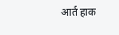आर्त हाक